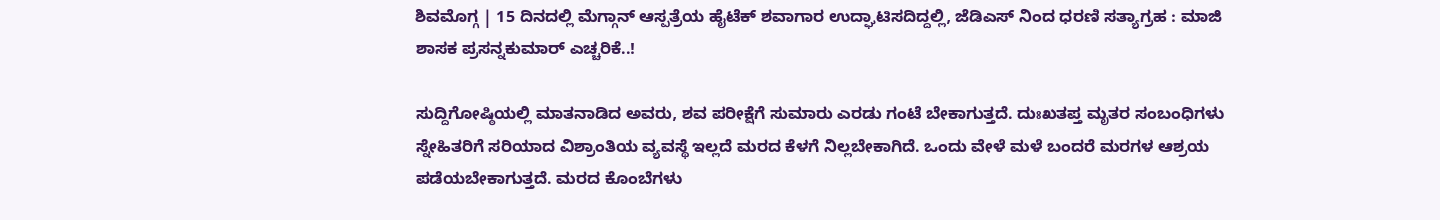ಶಿವಮೊಗ್ಗ | 15 ದಿನದಲ್ಲಿ ಮೆಗ್ಗಾನ್ ಆಸ್ಪತ್ರೆಯ ಹೈಟೆಕ್ ಶವಾಗಾರ ಉದ್ಘಾಟಿಸದಿದ್ದಲ್ಲಿ, ಜೆಡಿಎಸ್ ನಿಂದ ಧರಣಿ ಸತ್ಯಾಗ್ರಹ : ಮಾಜಿ ಶಾಸಕ ಪ್ರಸನ್ನಕುಮಾರ್ ಎಚ್ಚರಿಕೆ..!

ಸುದ್ದಿಗೋಷ್ಠಿಯಲ್ಲಿ ಮಾತನಾಡಿದ ಅವರು, ಶವ ಪರೀಕ್ಷೆಗೆ ಸುಮಾರು ಎರಡು ಗಂಟೆ ಬೇಕಾಗುತ್ತದೆ. ದುಃಖತಪ್ತ ಮೃತರ ಸಂಬಂಧಿಗಳು ಸ್ನೇಹಿತರಿಗೆ ಸರಿಯಾದ ವಿಶ್ರಾಂತಿಯ ವ್ಯವಸ್ಥೆ ಇಲ್ಲದೆ ಮರದ ಕೆಳಗೆ ನಿಲ್ಲಬೇಕಾಗಿದೆ. ಒಂದು ವೇಳೆ ಮಳೆ ಬಂದರೆ ಮರಗಳ ಆಶ್ರಯ ಪಡೆಯಬೇಕಾಗುತ್ತದೆ. ಮರದ ಕೊಂಬೆಗಳು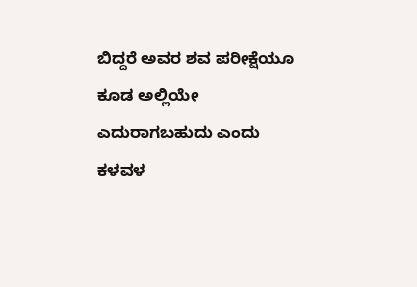ಬಿದ್ದರೆ ಅವರ ಶವ ಪರೀಕ್ಷೆಯೂ ಕೂಡ ಅಲ್ಲಿಯೇ ಎದುರಾಗಬಹುದು ಎಂದು ಕಳವಳ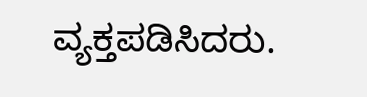ವ್ಯಕ್ತಪಡಿಸಿದರು.